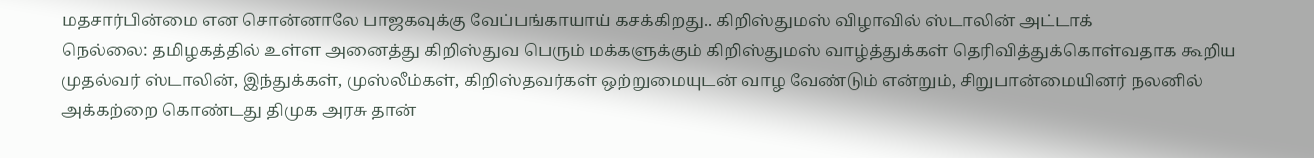மதசார்பின்மை என சொன்னாலே பாஜகவுக்கு வேப்பங்காயாய் கசக்கிறது.. கிறிஸ்துமஸ் விழாவில் ஸ்டாலின் அட்டாக்
நெல்லை: தமிழகத்தில் உள்ள அனைத்து கிறிஸ்துவ பெரும் மக்களுக்கும் கிறிஸ்துமஸ் வாழ்த்துக்கள் தெரிவித்துக்கொள்வதாக கூறிய முதல்வர் ஸ்டாலின், இந்துக்கள், முஸ்லீம்கள், கிறிஸ்தவர்கள் ஒற்றுமையுடன் வாழ வேண்டும் என்றும், சிறுபான்மையினர் நலனில் அக்கற்றை கொண்டது திமுக அரசு தான்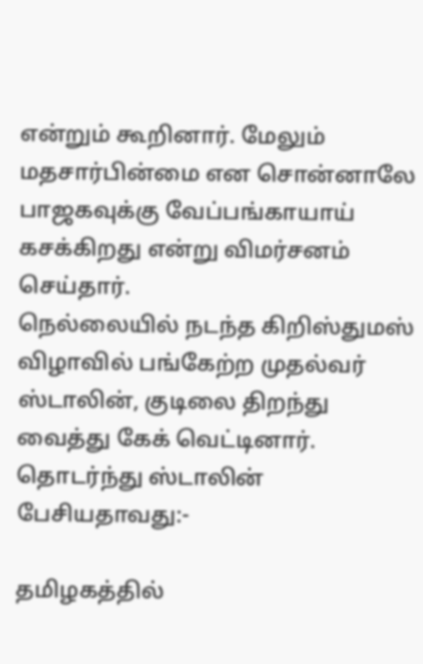என்றும் கூறினார். மேலும் மதசார்பின்மை என சொன்னாலே பாஜகவுக்கு வேப்பங்காயாய் கசக்கிறது என்று விமர்சனம் செய்தார்.
நெல்லையில் நடந்த கிறிஸ்துமஸ் விழாவில் பங்கேற்ற முதல்வர் ஸ்டாலின், குடிலை திறந்து வைத்து கேக் வெட்டினார். தொடர்ந்து ஸ்டாலின் பேசியதாவது:-

தமிழகத்தில்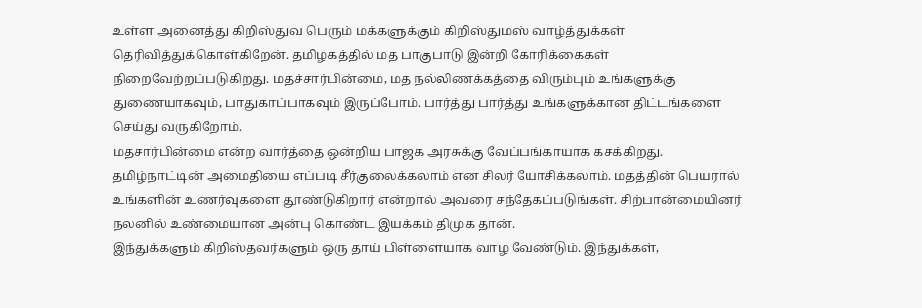உள்ள அனைத்து கிறிஸ்துவ பெரும் மக்களுக்கும் கிறிஸ்துமஸ் வாழ்த்துக்கள் தெரிவித்துக்கொள்கிறேன். தமிழகத்தில் மத பாகுபாடு இன்றி கோரிக்கைகள் நிறைவேற்றப்படுகிறது. மதச்சார்பின்மை, மத நல்லிணக்கத்தை விரும்பும் உங்களுக்கு துணையாகவும், பாதுகாப்பாகவும் இருப்போம். பார்த்து பார்த்து உங்களுக்கான திட்டங்களை செய்து வருகிறோம்.
மதசார்பின்மை என்ற வார்த்தை ஒன்றிய பாஜக அரசுக்கு வேப்பங்காயாக கசக்கிறது. தமிழ்நாட்டின் அமைதியை எப்படி சீர்குலைக்கலாம் என சிலர் யோசிக்கலாம். மதத்தின் பெயரால் உங்களின் உணர்வுகளை தூண்டுகிறார் என்றால் அவரை சந்தேகப்படுங்கள். சிற்பான்மையினர் நலனில் உண்மையான அன்பு கொண்ட இயக்கம் திமுக தான்.
இந்துக்களும் கிறிஸ்தவர்களும் ஒரு தாய் பிள்ளையாக வாழ வேண்டும். இந்துக்கள்,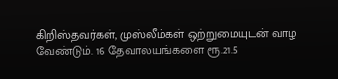கிறிஸ்தவர்கள், முஸ்லீம்கள் ஒற்றுமையுடன் வாழ வேண்டும். 16 தேவாலயங்களை ரூ.21.5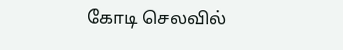கோடி செலவில்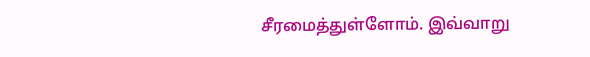சீரமைத்துள்ளோம். இவ்வாறு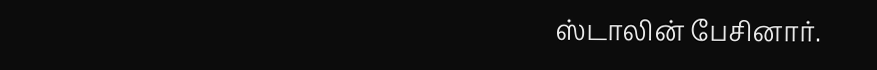ஸ்டாலின் பேசினார்.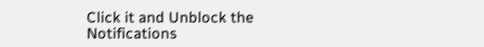Click it and Unblock the Notifications